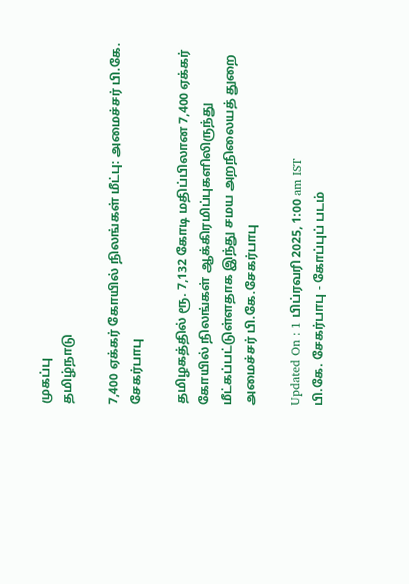முகப்பு
தமிழ்நாடு

7,400 ஏக்கர் கோயில் நிலங்கள் மீட்பு: அமைச்சர் பி.கே. சேகர்பாபு

தமிழகத்தில் ரூ. 7,132 கோடி மதிப்பிலான 7,400 ஏக்கர் கோயில் நிலங்கள் ஆக்கிரமிப்புகளிலிருந்து மீட்கப்பட்டுள்ளதாக இந்து சமய அறநிலையத் துறை அமைச்சர் பி.கே.சேகர்பாபு

Updated On : 1 பிப்ரவரி 2025, 1:00 am IST
பி.கே. சேகர்பாபு - கோப்புப் படம்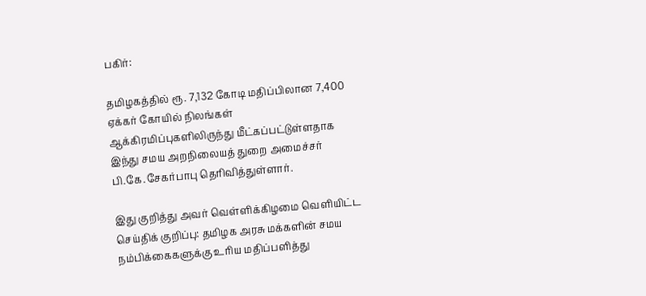பகிர்:

தமிழகத்தில் ரூ. 7,132 கோடி மதிப்பிலான 7,400 ஏக்கர் கோயில் நிலங்கள் ஆக்கிரமிப்புகளிலிருந்து மீட்கப்பட்டுள்ளதாக இந்து சமய அறநிலையத் துறை அமைச்சர் பி.கே.சேகர்பாபு தெரிவித்துள்ளார்.

இது குறித்து அவர் வெள்ளிக்கிழமை வெளியிட்ட செய்திக் குறிப்பு: தமிழக அரசு மக்களின் சமய நம்பிக்கைகளுக்கு உரிய மதிப்பளித்து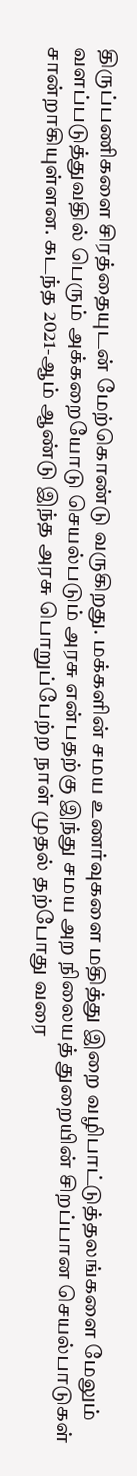திருப்பணிகளை சிரத்தையுடன் மேற்கொண்டு வருகிறது. மக்களின் சமய உணர்வுகளை மதித்து இறை வழிபாட்டுத்தலங்களை மேலும் வளப்படுத்துவதில் பெரும் அக்கறையோடு செயல்படும் அரசு என்பதற்கு இந்து சமய அற நிலையத் துறையின் சிறப்பான செயல்பாடுகள் சான்றாகியுள்ளன. கடந்த 2021-ஆம் ஆண்டு இந்த அரசு பொறுப்பேற்ற நாள் முதல் தற்போது வரை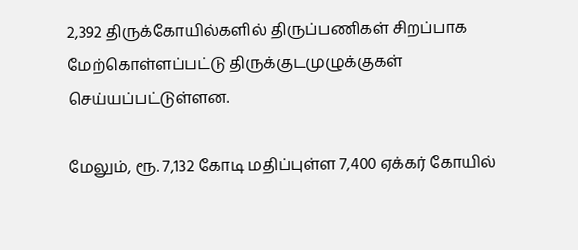2,392 திருக்கோயில்களில் திருப்பணிகள் சிறப்பாக மேற்கொள்ளப்பட்டு திருக்குடமுழுக்குகள் செய்யப்பட்டுள்ளன.

மேலும், ரூ. 7,132 கோடி மதிப்புள்ள 7,400 ஏக்கர் கோயில்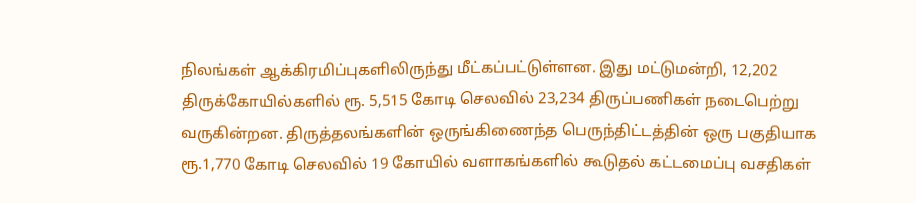நிலங்கள் ஆக்கிரமிப்புகளிலிருந்து மீட்கப்பட்டுள்ளன. இது மட்டுமன்றி, 12,202 திருக்கோயில்களில் ரூ. 5,515 கோடி செலவில் 23,234 திருப்பணிகள் நடைபெற்று வருகின்றன. திருத்தலங்களின் ஒருங்கிணைந்த பெருந்திட்டத்தின் ஒரு பகுதியாக ரூ.1,770 கோடி செலவில் 19 கோயில் வளாகங்களில் கூடுதல் கட்டமைப்பு வசதிகள்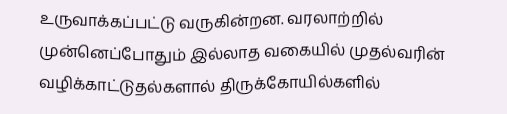உருவாக்கப்பட்டு வருகின்றன. வரலாற்றில் முன்னெப்போதும் இல்லாத வகையில் முதல்வரின் வழிக்காட்டுதல்களால் திருக்கோயில்களில்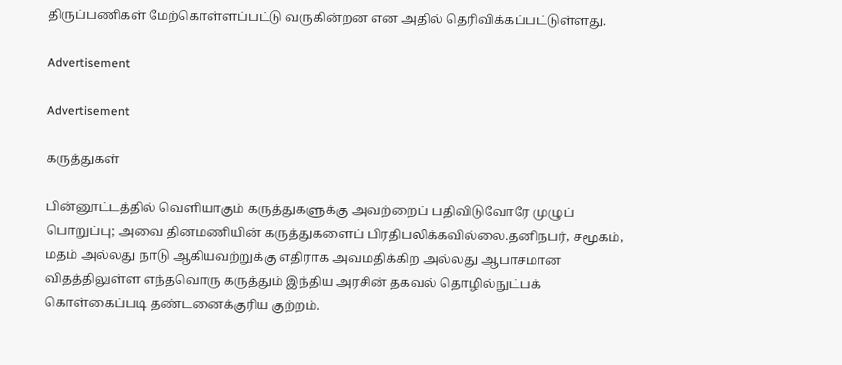திருப்பணிகள் மேற்கொள்ளப்பட்டு வருகின்றன என அதில் தெரிவிக்கப்பட்டுள்ளது.

Advertisement

Advertisement

கருத்துகள்

பின்னூட்டத்தில் வெளியாகும் கருத்துகளுக்கு அவற்றைப் பதிவிடுவோரே முழுப் பொறுப்பு; அவை தினமணியின் கருத்துகளைப் பிரதிபலிக்கவில்லை.தனிநபர், சமூகம், மதம் அல்லது நாடு ஆகியவற்றுக்கு எதிராக அவமதிக்கிற அல்லது ஆபாசமான விதத்திலுள்ள எந்தவொரு கருத்தும் இந்திய அரசின் தகவல் தொழில்நுட்பக் கொள்கைப்படி தண்டனைக்குரிய குற்றம்.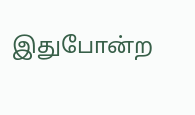இதுபோன்ற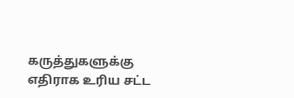கருத்துகளுக்கு எதிராக உரிய சட்ட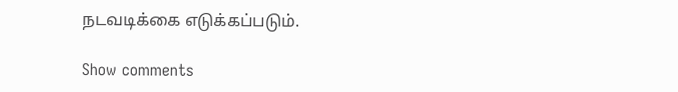நடவடிக்கை எடுக்கப்படும்.

Show comments